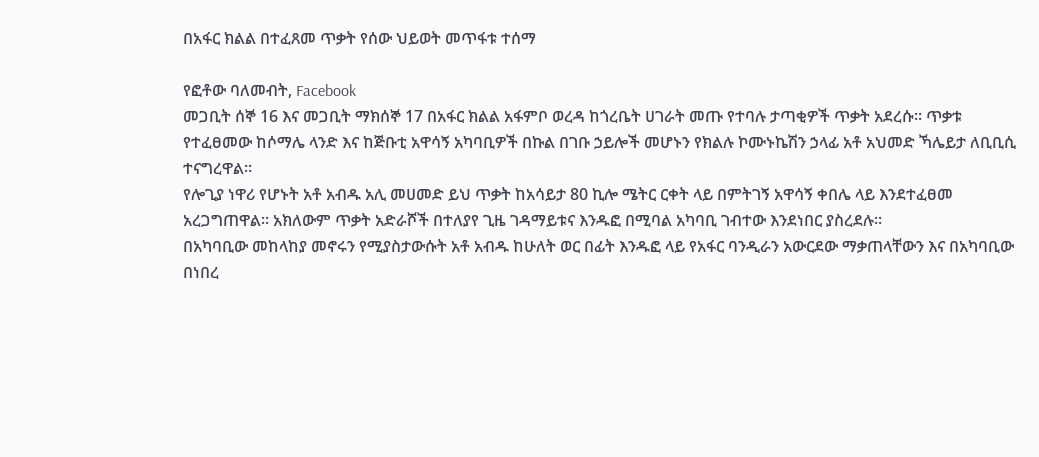በአፋር ክልል በተፈጸመ ጥቃት የሰው ህይወት መጥፋቱ ተሰማ

የፎቶው ባለመብት, Facebook
መጋቢት ሰኞ 16 እና መጋቢት ማክሰኞ 17 በአፋር ክልል አፋምቦ ወረዳ ከጎረቤት ሀገራት መጡ የተባሉ ታጣቂዎች ጥቃት አደረሱ። ጥቃቱ የተፈፀመው ከሶማሌ ላንድ እና ከጅቡቲ አዋሳኝ አካባቢዎች በኩል በገቡ ኃይሎች መሆኑን የክልሉ ኮሙኑኬሽን ኃላፊ አቶ አህመድ ኻሌይታ ለቢቢሲ ተናግረዋል።
የሎጊያ ነዋሪ የሆኑት አቶ አብዱ አሊ መሀመድ ይህ ጥቃት ከአሳይታ 80 ኪሎ ሜትር ርቀት ላይ በምትገኝ አዋሳኝ ቀበሌ ላይ እንደተፈፀመ አረጋግጠዋል። አክለውም ጥቃት አድራሾች በተለያየ ጊዜ ገዳማይቱና እንዱፎ በሚባል አካባቢ ገብተው እንደነበር ያስረደሉ።
በአካባቢው መከላከያ መኖሩን የሚያስታውሱት አቶ አብዱ ከሁለት ወር በፊት እንዱፎ ላይ የአፋር ባንዲራን አውርደው ማቃጠላቸውን እና በአካባቢው በነበረ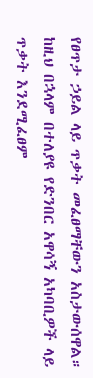የፀጥታ ኃይል ላይ ጥቃት መፈፀማቸውን አስታውሰዋል።
ከዚህ በኋላም በተለያዩ የድንበር አዋሳኝ አካባቢዎች ላይ ጥቃት እንደሚፈፀም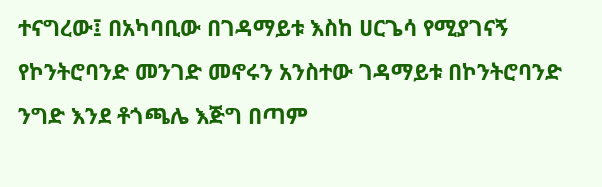ተናግረው፤ በአካባቢው በገዳማይቱ እስከ ሀርጌሳ የሚያገናኝ የኮንትሮባንድ መንገድ መኖሩን አንስተው ገዳማይቱ በኮንትሮባንድ ንግድ እንደ ቶጎጫሌ እጅግ በጣም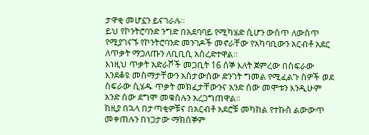ታዋቂ መሆኗን ይናገራሉ።
ይህ የኮንትሮባንድ ንግድ በአደባባይ የሚካሄድ ሲሆን ውስጥ ለውስጥ የሚያገናኙ የኮንትሮባንድ መንገዶች መኖራቸው የአካባቢውን አርብቶ አደር ለጥቃት ማጋለጡን ለቢቢሲ አስረድተዋል።
እነዚህ ጥቃት አድራሾች መጋቢት 16 ሰኞ እለት ጀምረው በስፍራው እንደቆዩ መስማታቸውን አስታውሰው ድንገት ግመል የሚፈልጉ ሰዎች ወደ ስፍራው ሲሄዱ ጥቃት መክፈታቸውንና አንድ ሰው መሞቱን እንዲሁም አንድ ሰው ደግሞ መቁሰሉን አረጋግጠዋል።
ከዚያ በኋላ በታጣቂዎቹና በአርብቶ አደሮቹ መካከል የተኩስ ልውውጥ መቀጠሉን በነጋታው ማክሰኞም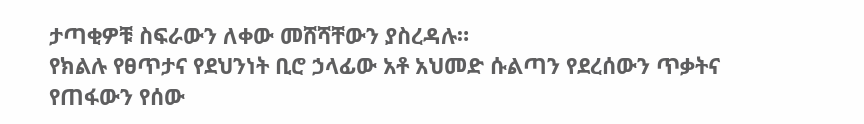ታጣቂዎቹ ስፍራውን ለቀው መሸሻቸውን ያስረዳሉ።
የክልሉ የፀጥታና የደህንነት ቢሮ ኃላፊው አቶ አህመድ ሱልጣን የደረሰውን ጥቃትና የጠፋውን የሰው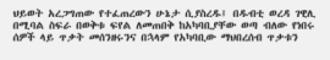ህይወት አረጋግጠው የተፈጠረውን ሁኔታ ሲያስረዱ፤ በዱብቲ ወረዳ ገዊሊ በሚባል ስፍራ በወቅቱ ፍየል ለመጠበቅ ከአካባቢያቸው ወጣ ብለው የነበሩ ሰዎች ላይ ጥቃት መሰንዘሩንና በኋላም የአካባቢው ማህበረሰብ ጥቃቱን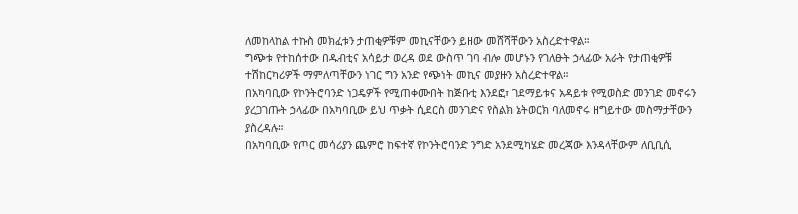ለመከላከል ተኩስ መክፈቱን ታጠቂዎቹም መኪናቸውን ይዘው መሸሻቸውን አስረድተዋል።
ግጭቱ የተከሰተው በዱብቲና አሳይታ ወረዳ ወደ ውስጥ ገባ ብሎ መሆኑን የገለፁት ኃላፊው አራት የታጠቂዎቹ ተሽከርካሪዎች ማምለጣቸውን ነገር ግን አንድ የጭነት መኪና መያዙን አስረድተዋል።
በአካባቢው የኮንትሮባንድ ነጋዴዎች የሚጠቀሙበት ከጅቡቲ እንደፎ፣ ገደማይቱና አዳይቱ የሚወስድ መንገድ መኖሩን ያረጋገጡት ኃላፊው በአካባቢው ይህ ጥቃት ሲደርስ መንገድና የስልክ ኔትወርክ ባለመኖሩ ዘግይተው መስማታቸውን ያስረዳሉ።
በአካባቢው የጦር መሳሪያን ጨምሮ ከፍተኛ የኮንትሮባንድ ንግድ አንደሚካሄድ መረጃው እንዳላቸውም ለቢቢሲ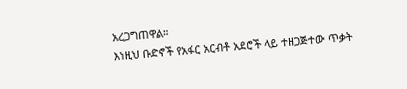አረጋግጠዋል።
እነዚህ ቡድኖች የአፋር አርብቶ አደሮች ላይ ተዘጋጅተው ጥቃት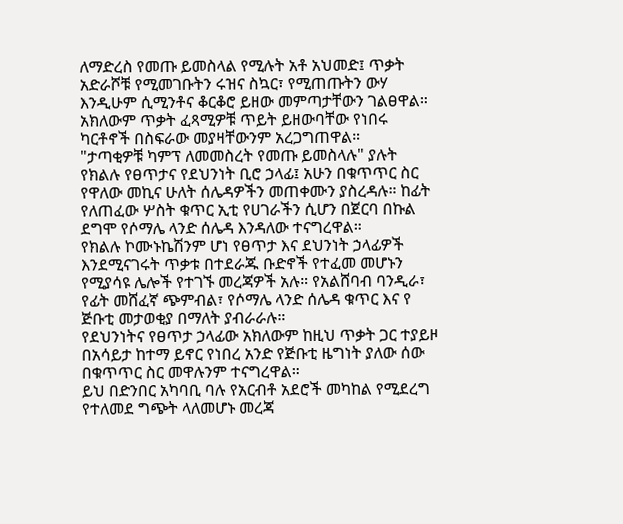ለማድረስ የመጡ ይመስላል የሚሉት አቶ አህመድ፤ ጥቃት አድራሾቹ የሚመገቡትን ሩዝና ስኳር፣ የሚጠጡትን ውሃ እንዲሁም ሲሚንቶና ቆርቆሮ ይዘው መምጣታቸውን ገልፀዋል።
አክለውም ጥቃት ፈጻሚዎቹ ጥይት ይዘውባቸው የነበሩ ካርቶኖች በስፍራው መያዛቸውንም አረጋግጠዋል።
"ታጣቂዎቹ ካምፕ ለመመስረት የመጡ ይመስላሉ" ያሉት የክልሉ የፀጥታና የደህንነት ቢሮ ኃላፊ፤ አሁን በቁጥጥር ስር የዋለው መኪና ሁለት ሰሌዳዎችን መጠቀሙን ያስረዳሉ። ከፊት የለጠፈው ሦስት ቁጥር ኢቲ የሀገራችን ሲሆን በጀርባ በኩል ደግሞ የሶማሌ ላንድ ሰሌዳ እንዳለው ተናግረዋል።
የክልሉ ኮሙኑኬሽንም ሆነ የፀጥታ እና ደህንነት ኃላፊዎች እንደሚናገሩት ጥቃቱ በተደራጁ ቡድኖች የተፈመ መሆኑን የሚያሳዩ ሌሎች የተገኙ መረጃዎች አሉ። የአልሸባብ ባንዲራ፣ የፊት መሸፈኛ ጭምብል፣ የሶማሌ ላንድ ሰሌዳ ቁጥር እና የ ጅቡቲ መታወቂያ በማለት ያብራራሉ።
የደህንነትና የፀጥታ ኃላፊው አክለውም ከዚህ ጥቃት ጋር ተያይዞ በአሳይታ ከተማ ይኖር የነበረ አንድ የጅቡቲ ዜግነት ያለው ሰው በቁጥጥር ስር መዋሉንም ተናግረዋል።
ይህ በድንበር አካባቢ ባሉ የአርብቶ አደሮች መካከል የሚደረግ የተለመደ ግጭት ላለመሆኑ መረጃ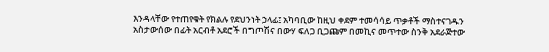እንዳላቸው የተጠየቁት የክልሉ የደህንነት ኃላፊ፤ አካባቢው ከዚህ ቀደም ተመሳሳይ ጥቃቶች ማስተናገዱን አስታውሰው በፊት አርብቶ አደሮች በግጦሽና በውሃ ፍለጋ ቢጋጩም በመኪና መጥተው ስንቅ አደራጅተው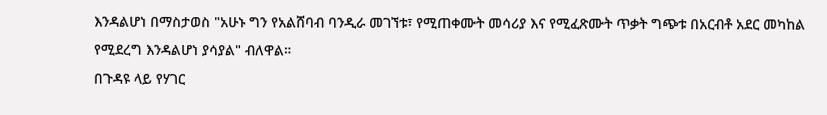እንዳልሆነ በማስታወስ "አሁኑ ግን የአልሸባብ ባንዲራ መገኘቱ፣ የሚጠቀሙት መሳሪያ እና የሚፈጽሙት ጥቃት ግጭቱ በአርብቶ አደር መካከል የሚደረግ እንዳልሆነ ያሳያል" ብለዋል።
በጉዳዩ ላይ የሃገር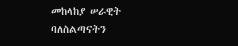መከላከያ ሠራዊት ባለስልጣናትን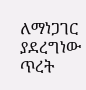ለማነጋገር ያደረግነው ጥረት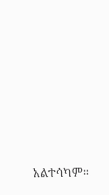አልተሳካም።